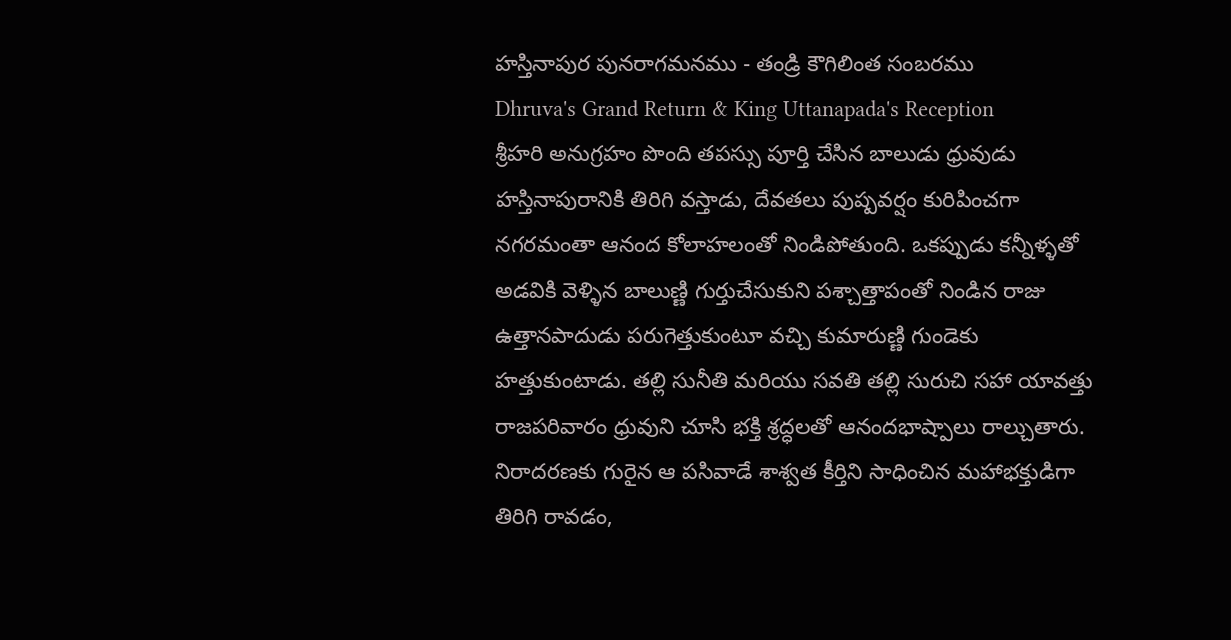హస్తినాపుర పునరాగమనము - తండ్రి కౌగిలింత సంబరము
Dhruva's Grand Return & King Uttanapada's Reception
శ్రీహరి అనుగ్రహం పొంది తపస్సు పూర్తి చేసిన బాలుడు ధ్రువుడు హస్తినాపురానికి తిరిగి వస్తాడు, దేవతలు పుష్పవర్షం కురిపించగా నగరమంతా ఆనంద కోలాహలంతో నిండిపోతుంది. ఒకప్పుడు కన్నీళ్ళతో అడవికి వెళ్ళిన బాలుణ్ణి గుర్తుచేసుకుని పశ్చాత్తాపంతో నిండిన రాజు ఉత్తానపాదుడు పరుగెత్తుకుంటూ వచ్చి కుమారుణ్ణి గుండెకు హత్తుకుంటాడు. తల్లి సునీతి మరియు సవతి తల్లి సురుచి సహా యావత్తు రాజపరివారం ధ్రువుని చూసి భక్తి శ్రద్ధలతో ఆనందభాష్పాలు రాల్చుతారు. నిరాదరణకు గురైన ఆ పసివాడే శాశ్వత కీర్తిని సాధించిన మహాభక్తుడిగా తిరిగి రావడం,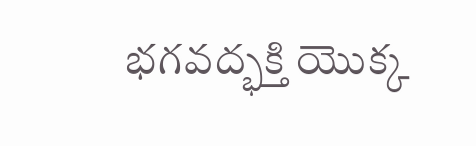భగవద్భక్తి యొక్క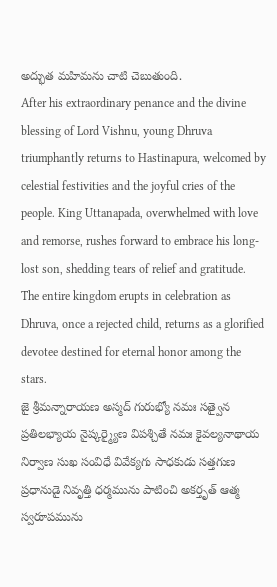అద్భుత మహిమను చాటి చెబుతుంది.
After his extraordinary penance and the divine blessing of Lord Vishnu, young Dhruva triumphantly returns to Hastinapura, welcomed by celestial festivities and the joyful cries of the people. King Uttanapada, overwhelmed with love and remorse, rushes forward to embrace his long-lost son, shedding tears of relief and gratitude. The entire kingdom erupts in celebration as Dhruva, once a rejected child, returns as a glorified devotee destined for eternal honor among the stars.
జై శ్రీమన్నారాయణ అస్మద్ గురుభ్యో నమః సత్వైన ప్రతిలభ్యాయ నైష్కర్మ్యైణ విపశ్చితే నమః కైవల్యనాథాయ నిర్వాణ సుఖ సంవిధే వివేక్యగు సాధకుడు సత్తగుణ ప్రధానుడై నివృత్తి ధర్మమును పాటించి అకర్తృత్ ఆత్మ స్వరూపమును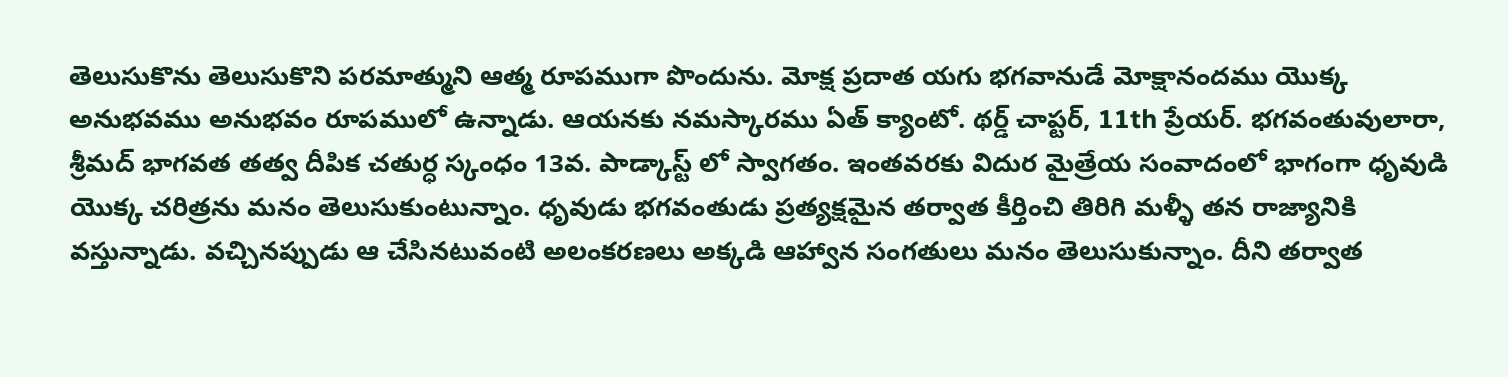తెలుసుకొను తెలుసుకొని పరమాత్ముని ఆత్మ రూపముగా పొందును. మోక్ష ప్రదాత యగు భగవానుడే మోక్షానందము యొక్క అనుభవము అనుభవం రూపములో ఉన్నాడు. ఆయనకు నమస్కారము ఏత్ క్యాంటో. థర్డ్ చాప్టర్, 11th ప్రేయర్. భగవంతువులారా, శ్రీమద్ భాగవత తత్వ దీపిక చతుర్ధ స్కంధం 13వ. పాడ్కాస్ట్ లో స్వాగతం. ఇంతవరకు విదుర మైత్రేయ సంవాదంలో భాగంగా ధృవుడి యొక్క చరిత్రను మనం తెలుసుకుంటున్నాం. ధృవుడు భగవంతుడు ప్రత్యక్షమైన తర్వాత కీర్తించి తిరిగి మళ్ళీ తన రాజ్యానికి వస్తున్నాడు. వచ్చినప్పుడు ఆ చేసినటువంటి అలంకరణలు అక్కడి ఆహ్వాన సంగతులు మనం తెలుసుకున్నాం. దీని తర్వాత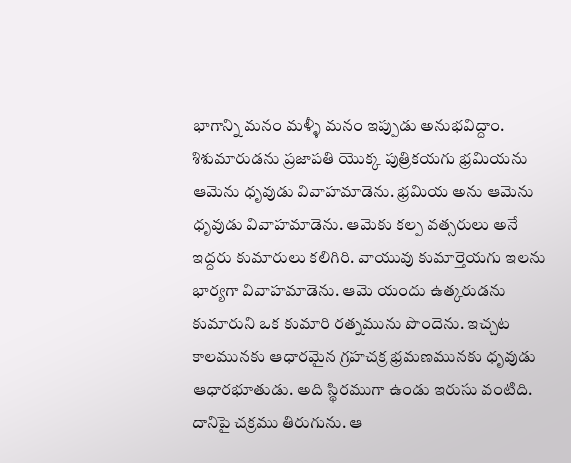భాగాన్ని మనం మళ్ళీ మనం ఇప్పుడు అనుభవిద్దాం. శిశుమారుడను ప్రజాపతి యొక్క పుత్రికయగు భ్రమియను ఆమెను ధృవుడు వివాహమాడెను. భ్రమియ అను ఆమెను ధృవుడు వివాహమాడెను. ఆమెకు కల్ప వత్సరులు అనే ఇద్దరు కుమారులు కలిగిరి. వాయువు కుమార్తెయగు ఇలను భార్యగా వివాహమాడెను. ఆమె యందు ఉత్కరుడను కుమారుని ఒక కుమారి రత్నమును పొందెను. ఇచ్చట కాలమునకు ఆధారమైన గ్రహచక్ర భ్రమణమునకు ధృవుడు ఆధారభూతుడు. అది స్థిరముగా ఉండు ఇరుసు వంటిది. దానిపై చక్రము తిరుగును. ఆ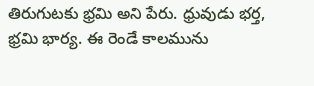తిరుగుటకు భ్రమి అని పేరు. ధ్రువుడు భర్త, భ్రమి భార్య. ఈ రెండే కాలమును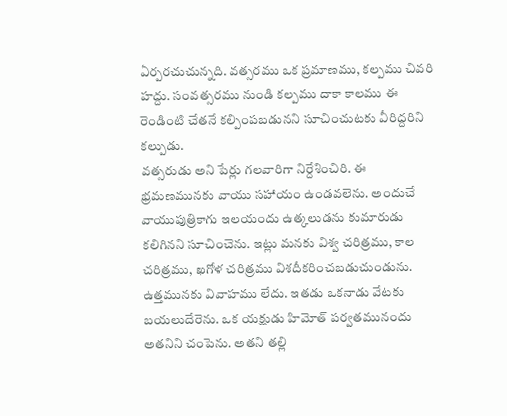ఏర్పరచుచున్నది. వత్సరము ఒక ప్రమాణము, కల్పము చివరి హద్దు. సంవత్సరము నుండి కల్పము దాకా కాలము ఈ రెండింటి చేతనే కల్పింపబడునని సూచించుటకు వీరిద్దరిని కల్పుడు.
వత్సరుడు అని పేర్లు గలవారిగా నిర్దేశించిరి. ఈ భ్రమణమునకు వాయు సహాయం ఉండవలెను. అందుచే వాయుపుత్రికాగు ఇలయందు ఉత్కలుడను కుమారుడు కలిగినని సూచించెను. ఇట్లు మనకు విశ్వ చరిత్రము, కాల చరిత్రము, ఖగోళ చరిత్రము విశదీకరించబడుచుండును. ఉత్తమునకు వివాహము లేదు. ఇతడు ఒకనాడు వేటకు బయలుదేరెను. ఒక యక్షుడు హిమోత్ పర్వతమునందు అతనిని చంపెను. అతని తల్లి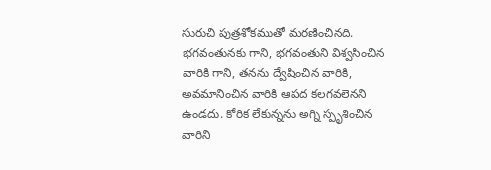సురుచి పుత్రశోకముతో మరణించినది. భగవంతునకు గాని, భగవంతుని విశ్వసించిన వారికి గాని, తనను ద్వేషించిన వారికి, అవమానించిన వారికి ఆపద కలగవలెనని ఉండదు. కోరిక లేకున్నను అగ్ని స్పృశించిన వారిని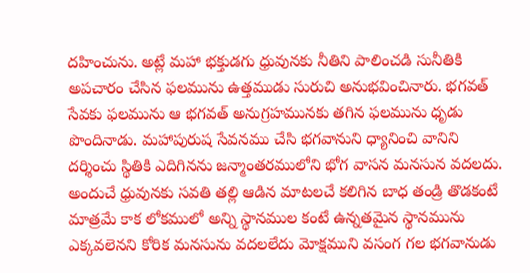దహించును. అట్లే మహా భక్తుడగు ధ్రువునకు నీతిని పాలించడి సునీతికి అపచారం చేసిన ఫలమును ఉత్తముడు సురుచి అనుభవించినారు. భగవత్ సేవకు ఫలమును ఆ భగవత్ అనుగ్రహమునకు తగిన ఫలమును ధృడు పొందినాడు. మహాపురుష సేవనము చేసి భగవానుని ధ్యానించి వానిని దర్శించు స్థితికి ఎదిగినను జన్మాంతరములోని భోగ వాసన మనసున వదలదు. అందుచే ధ్రువునకు సవతి తల్లి ఆడిన మాటలచే కలిగిన బాధ తండ్రి తొడకంటే మాత్రమే కాక లోకములో అన్ని స్థానముల కంటే ఉన్నతమైన స్థానమును ఎక్కవలెనని కోరిక మనసును వదలలేదు మోక్షముని వసంగ గల భగవానుడు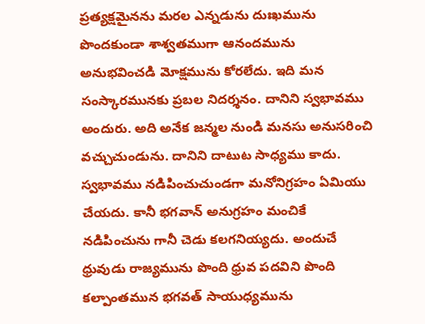ప్రత్యక్షమైనను మరల ఎన్నడును దుఃఖమును పొందకుండా శాశ్వతముగా ఆనందమును అనుభవించడి మోక్షమును కోరలేదు. ఇది మన సంస్కారమునకు ప్రబల నిదర్శనం. దానిని స్వభావము అందురు. అది అనేక జన్మల నుండి మనసు అనుసరించి వచ్చుచుండును. దానిని దాటుట సాధ్యము కాదు. స్వభావము నడిపించుచుండగా మనోనిగ్రహం ఏమియు చేయదు. కానీ భగవాన్ అనుగ్రహం మంచికే నడిపించును గానీ చెడు కలగనియ్యదు. అందుచే ధ్రువుడు రాజ్యమును పొంది ధ్రువ పదవిని పొంది కల్పాంతమున భగవత్ సాయుధ్యమును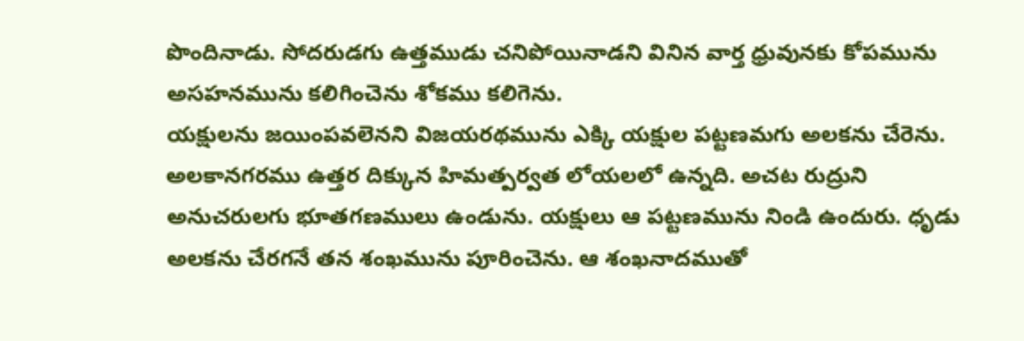పొందినాడు. సోదరుడగు ఉత్తముడు చనిపోయినాడని వినిన వార్త ధ్రువునకు కోపమును అసహనమును కలిగించెను శోకము కలిగెను.
యక్షులను జయింపవలెనని విజయరథమును ఎక్కి యక్షుల పట్టణమగు అలకను చేరెను. అలకానగరము ఉత్తర దిక్కున హిమత్పర్వత లోయలలో ఉన్నది. అచట రుద్రుని అనుచరులగు భూతగణములు ఉండును. యక్షులు ఆ పట్టణమును నిండి ఉందురు. ధృడు అలకను చేరగనే తన శంఖమును పూరించెను. ఆ శంఖనాదముతో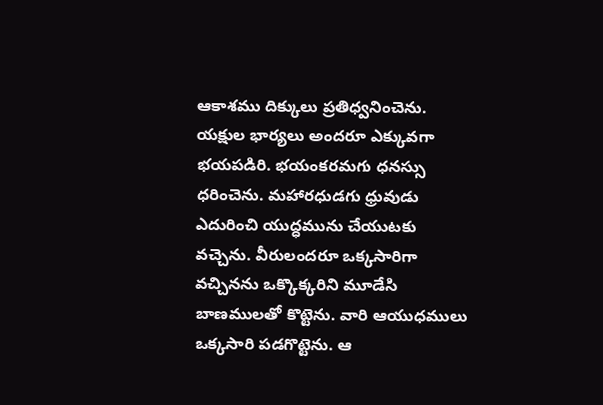ఆకాశము దిక్కులు ప్రతిధ్వనించెను. యక్షుల భార్యలు అందరూ ఎక్కువగా భయపడిరి. భయంకరమగు ధనస్సు ధరించెను. మహారధుడగు ధ్రువుడు ఎదురించి యుద్ధమును చేయుటకు వచ్చెను. వీరులందరూ ఒక్కసారిగా వచ్చినను ఒక్కొక్కరిని మూడేసి బాణములతో కొట్టెను. వారి ఆయుధములు ఒక్కసారి పడగొట్టెను. ఆ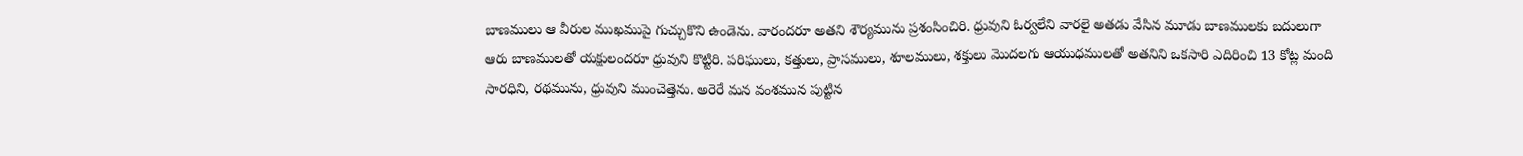బాణములు ఆ వీరుల ముఖముపై గుచ్చుకొని ఉండెను. వారందరూ అతని శౌర్యమును ప్రశంసించిరి. ధ్రువుని ఓర్వలేని వారలై అతడు వేసిన మూడు బాణములకు బదులుగా ఆరు బాణములతో యక్షులందరూ ధ్రువుని కొట్టిరి. పరిఘులు, కత్తులు, ప్రాసములు, శూలములు, శక్తులు మొదలగు ఆయుధములతో అతనిని ఒకసారి ఎదిరించి 13 కోట్ల మంది సారధిని, రథమును, ధ్రువుని ముంచెత్తెను. అరెరే మన వంశమున పుట్టిన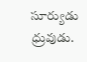సూర్యుడు ధ్రువుడు.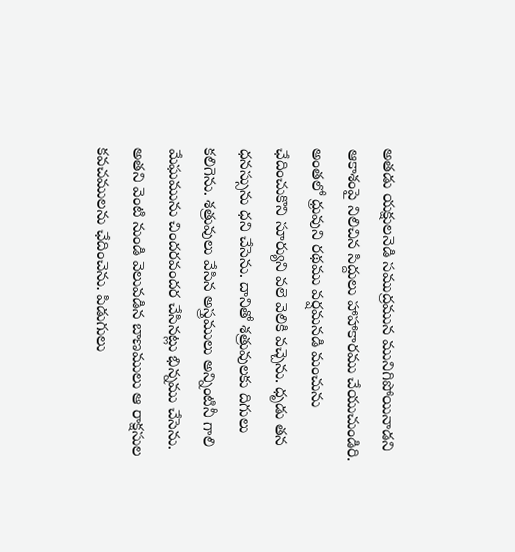అతడు యక్షులనెడి సముద్రమున మునిగిపోయినాడని ఆకాశంపై నిలిచిన సిద్దులు హాహాకారము చేయుచుండిరి. అంతలో ధ్రువుని రథము వర్షమనడి మంచును ఛేదించుకొని సూర్యుని వలె వెలికి వచ్చెను. ధృడు తన ధనస్సును ధని చేసెను. దానితో శత్రువులకు దిగులు కలిగెను. శత్రువులు వేసిన అస్త్రములు అన్నింటినీ గాలి మేఘమును చిందరవందర చేసినట్లు భిన్నము చేసెను. అతని వెంటి నుండి వెలువడిన బాణములు ఆ రాక్షసుల కవచములను ఛేదించెను. పిడుగులు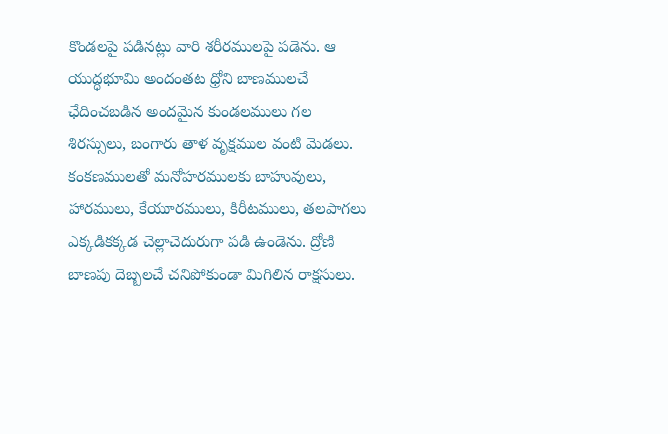కొండలపై పడినట్లు వారి శరీరములపై పడెను. ఆ యుద్ధభూమి అందంతట ధ్రోని బాణములచే ఛేదించబడిన అందమైన కుండలములు గల శిరస్సులు, బంగారు తాళ వృక్షముల వంటి మెడలు. కంకణములతో మనోహరములకు బాహువులు, హారములు, కేయూరములు, కిరీటములు, తలపాగలు ఎక్కడికక్కడ చెల్లాచెదురుగా పడి ఉండెను. ద్రోణి బాణపు దెబ్బలచే చనిపోకుండా మిగిలిన రాక్షసులు.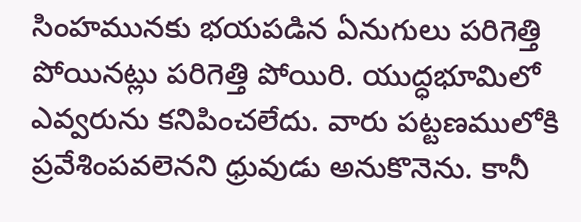సింహమునకు భయపడిన ఏనుగులు పరిగెత్తి పోయినట్లు పరిగెత్తి పోయిరి. యుద్ధభూమిలో ఎవ్వరును కనిపించలేదు. వారు పట్టణములోకి ప్రవేశింపవలెనని ధ్రువుడు అనుకొనెను. కానీ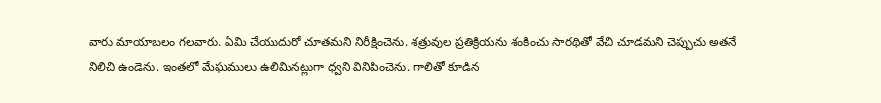వారు మాయాబలం గలవారు. ఏమి చేయుదురో చూతమని నిరీక్షించెను. శత్రువుల ప్రతిక్రియను శంకించు సారథితో వేచి చూడమని చెప్పుచు అతనే నిలిచి ఉండెను. ఇంతలో మేఘములు ఉలిమినట్లుగా ధ్వని వినిపించెను. గాలితో కూడిన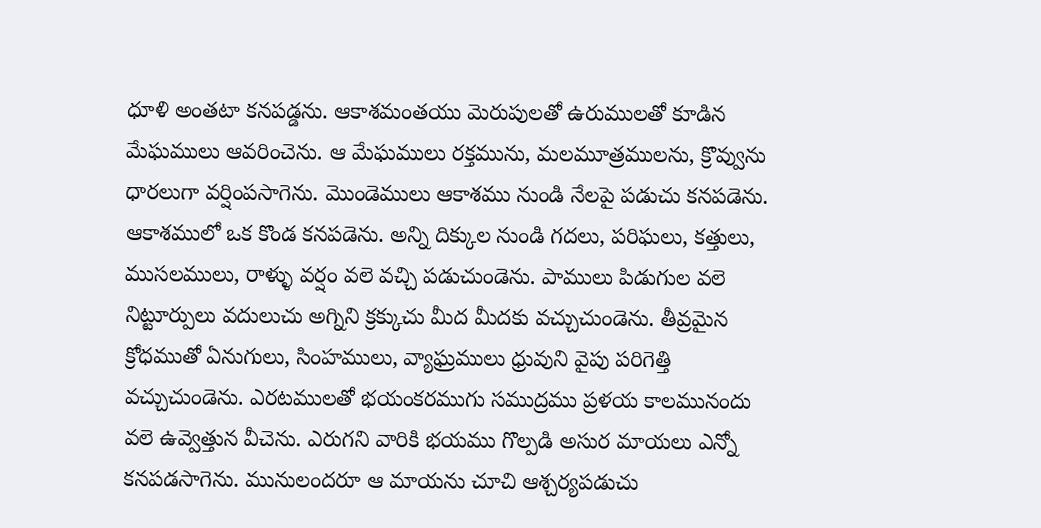ధూళి అంతటా కనపడ్డను. ఆకాశమంతయు మెరుపులతో ఉరుములతో కూడిన మేఘములు ఆవరించెను. ఆ మేఘములు రక్తమును, మలమూత్రములను, క్రొవ్వును ధారలుగా వర్షింపసాగెను. మొండెములు ఆకాశము నుండి నేలపై పడుచు కనపడెను. ఆకాశములో ఒక కొండ కనపడెను. అన్ని దిక్కుల నుండి గదలు, పరిఘలు, కత్తులు, ముసలములు, రాళ్ళు వర్షం వలె వచ్చి పడుచుండెను. పాములు పిడుగుల వలె నిట్టూర్పులు వదులుచు అగ్నిని క్రక్కుచు మీద మీదకు వచ్చుచుండెను. తీవ్రమైన క్రోధముతో ఏనుగులు, సింహములు, వ్యాఘ్రములు ధ్రువుని వైపు పరిగెత్తి వచ్చుచుండెను. ఎరటములతో భయంకరముగు సముద్రము ప్రళయ కాలమునందు వలె ఉవ్వెత్తున వీచెను. ఎరుగని వారికి భయము గొల్పడి అసుర మాయలు ఎన్నో కనపడసాగెను. మునులందరూ ఆ మాయను చూచి ఆశ్చర్యపడుచు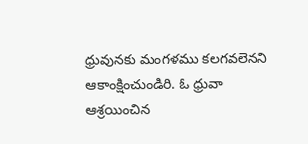ధ్రువునకు మంగళము కలగవలెనని ఆకాంక్షించుండిరి. ఓ ధ్రువా ఆశ్రయించిన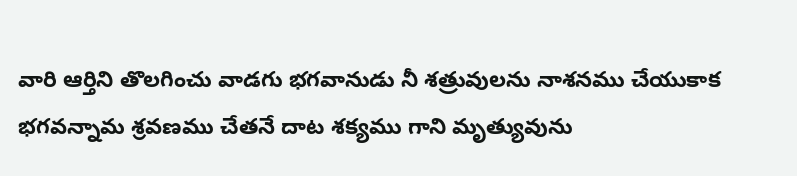వారి ఆర్తిని తొలగించు వాడగు భగవానుడు నీ శత్రువులను నాశనము చేయుకాక భగవన్నామ శ్రవణము చేతనే దాట శక్యము గాని మృత్యువును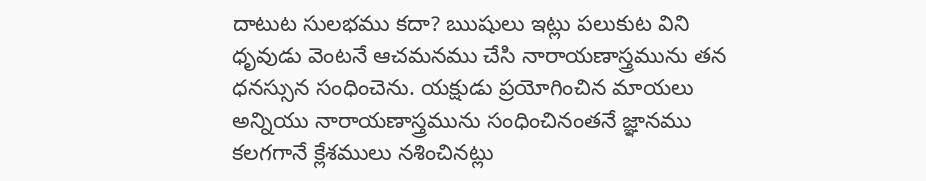దాటుట సులభము కదా? ఋషులు ఇట్లు పలుకుట విని ధృవుడు వెంటనే ఆచమనము చేసి నారాయణాస్త్రమును తన ధనస్సున సంధించెను. యక్షుడు ప్రయోగించిన మాయలు అన్నియు నారాయణాస్త్రమును సంధించినంతనే జ్ఞానము కలగగానే క్లేశములు నశించినట్లు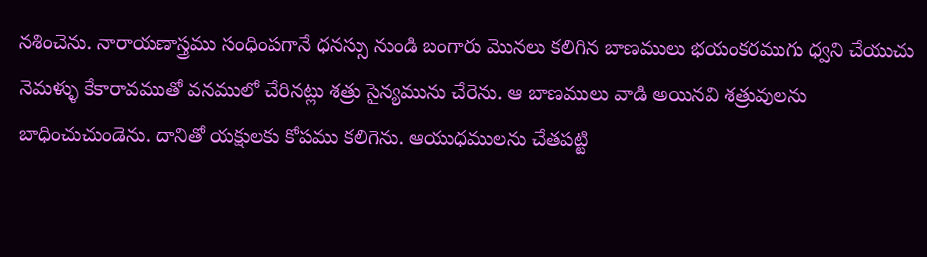నశించెను. నారాయణాస్త్రము సంధింపగానే ధనస్సు నుండి బంగారు మొనలు కలిగిన బాణములు భయంకరముగు ధ్వని చేయుచు నెమళ్ళు కేకారావముతో వనములో చేరినట్లు శత్రు సైన్యమును చేరెను. ఆ బాణములు వాడి అయినవి శత్రువులను బాధించుచుండెను. దానితో యక్షులకు కోపము కలిగెను. ఆయుధములను చేతపట్టి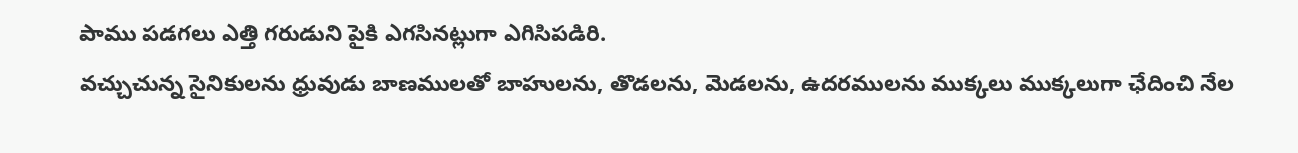పాము పడగలు ఎత్తి గరుడుని పైకి ఎగసినట్లుగా ఎగిసిపడిరి.
వచ్చుచున్న సైనికులను ధ్రువుడు బాణములతో బాహులను, తొడలను, మెడలను, ఉదరములను ముక్కలు ముక్కలుగా ఛేదించి నేల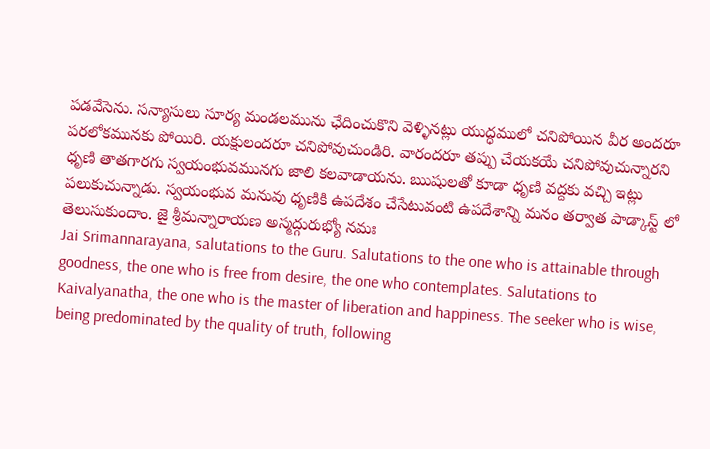పడవేసెను. సన్యాసులు సూర్య మండలమును ఛేదించుకొని వెళ్ళినట్లు యుద్ధములో చనిపోయిన వీర అందరూ పరలోకమునకు పోయిరి. యక్షులందరూ చనిపోవుచుండిరి. వారందరూ తప్పు చేయకయే చనిపోవుచున్నారని ధృణి తాతగారగు స్వయంభువమునగు జాలి కలవాడాయను. ఋషులతో కూడా ధృణి వద్దకు వచ్చి ఇట్లు పలుకుచున్నాడు. స్వయంభువ మనువు ధృణికి ఉపదేశం చేసేటువంటి ఉపదేశాన్ని మనం తర్వాత పాడ్కాస్ట్ లో తెలుసుకుందాం. జై శ్రీమన్నారాయణ అస్మద్గురుభ్యో నమః
Jai Srimannarayana, salutations to the Guru. Salutations to the one who is attainable through goodness, the one who is free from desire, the one who contemplates. Salutations to Kaivalyanatha, the one who is the master of liberation and happiness. The seeker who is wise, being predominated by the quality of truth, following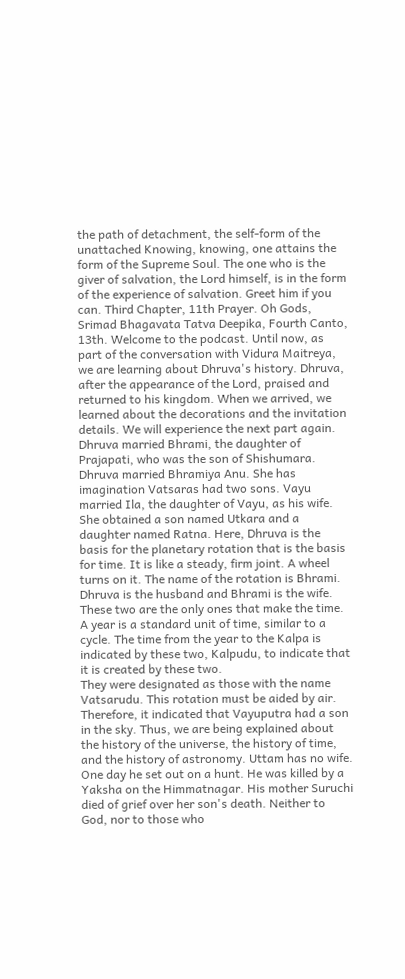the path of detachment, the self-form of the unattached Knowing, knowing, one attains the form of the Supreme Soul. The one who is the giver of salvation, the Lord himself, is in the form of the experience of salvation. Greet him if you can. Third Chapter, 11th Prayer. Oh Gods, Srimad Bhagavata Tatva Deepika, Fourth Canto, 13th. Welcome to the podcast. Until now, as part of the conversation with Vidura Maitreya, we are learning about Dhruva's history. Dhruva, after the appearance of the Lord, praised and returned to his kingdom. When we arrived, we learned about the decorations and the invitation details. We will experience the next part again. Dhruva married Bhrami, the daughter of Prajapati, who was the son of Shishumara. Dhruva married Bhramiya Anu. She has imagination Vatsaras had two sons. Vayu married Ila, the daughter of Vayu, as his wife. She obtained a son named Utkara and a daughter named Ratna. Here, Dhruva is the basis for the planetary rotation that is the basis for time. It is like a steady, firm joint. A wheel turns on it. The name of the rotation is Bhrami. Dhruva is the husband and Bhrami is the wife. These two are the only ones that make the time. A year is a standard unit of time, similar to a cycle. The time from the year to the Kalpa is indicated by these two, Kalpudu, to indicate that it is created by these two.
They were designated as those with the name Vatsarudu. This rotation must be aided by air. Therefore, it indicated that Vayuputra had a son in the sky. Thus, we are being explained about the history of the universe, the history of time, and the history of astronomy. Uttam has no wife. One day he set out on a hunt. He was killed by a Yaksha on the Himmatnagar. His mother Suruchi died of grief over her son's death. Neither to God, nor to those who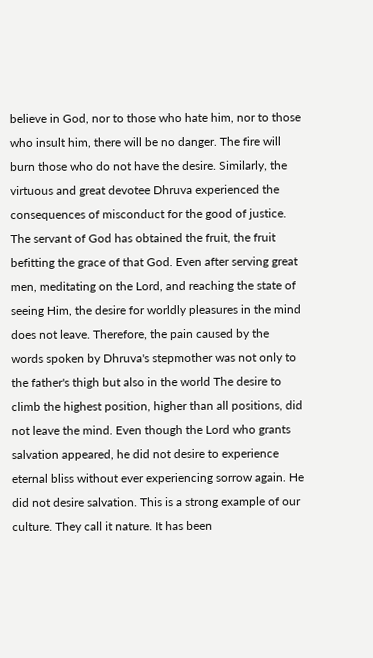believe in God, nor to those who hate him, nor to those who insult him, there will be no danger. The fire will burn those who do not have the desire. Similarly, the virtuous and great devotee Dhruva experienced the consequences of misconduct for the good of justice. The servant of God has obtained the fruit, the fruit befitting the grace of that God. Even after serving great men, meditating on the Lord, and reaching the state of seeing Him, the desire for worldly pleasures in the mind does not leave. Therefore, the pain caused by the words spoken by Dhruva's stepmother was not only to the father's thigh but also in the world The desire to climb the highest position, higher than all positions, did not leave the mind. Even though the Lord who grants salvation appeared, he did not desire to experience eternal bliss without ever experiencing sorrow again. He did not desire salvation. This is a strong example of our culture. They call it nature. It has been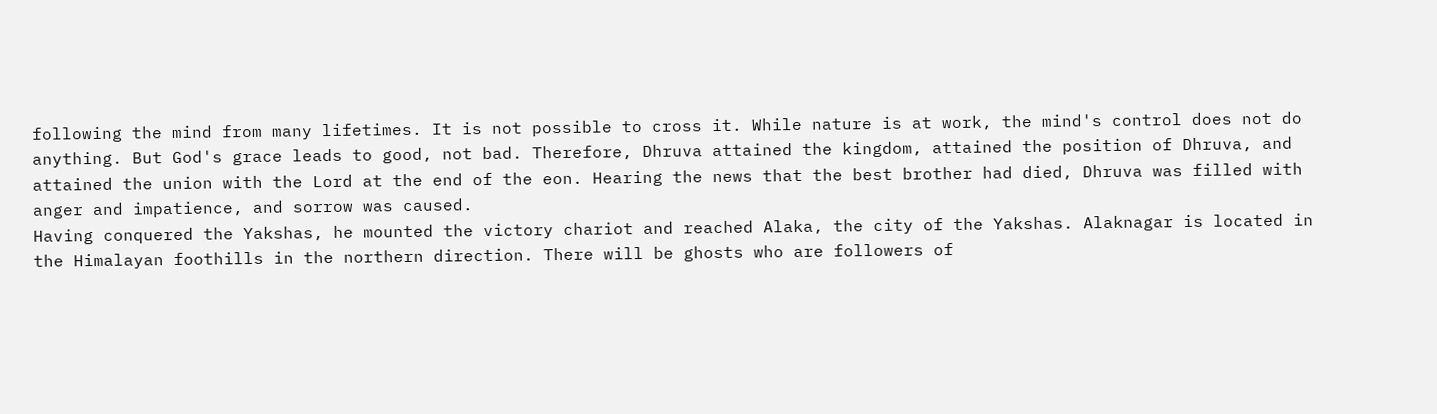following the mind from many lifetimes. It is not possible to cross it. While nature is at work, the mind's control does not do anything. But God's grace leads to good, not bad. Therefore, Dhruva attained the kingdom, attained the position of Dhruva, and attained the union with the Lord at the end of the eon. Hearing the news that the best brother had died, Dhruva was filled with anger and impatience, and sorrow was caused.
Having conquered the Yakshas, he mounted the victory chariot and reached Alaka, the city of the Yakshas. Alaknagar is located in the Himalayan foothills in the northern direction. There will be ghosts who are followers of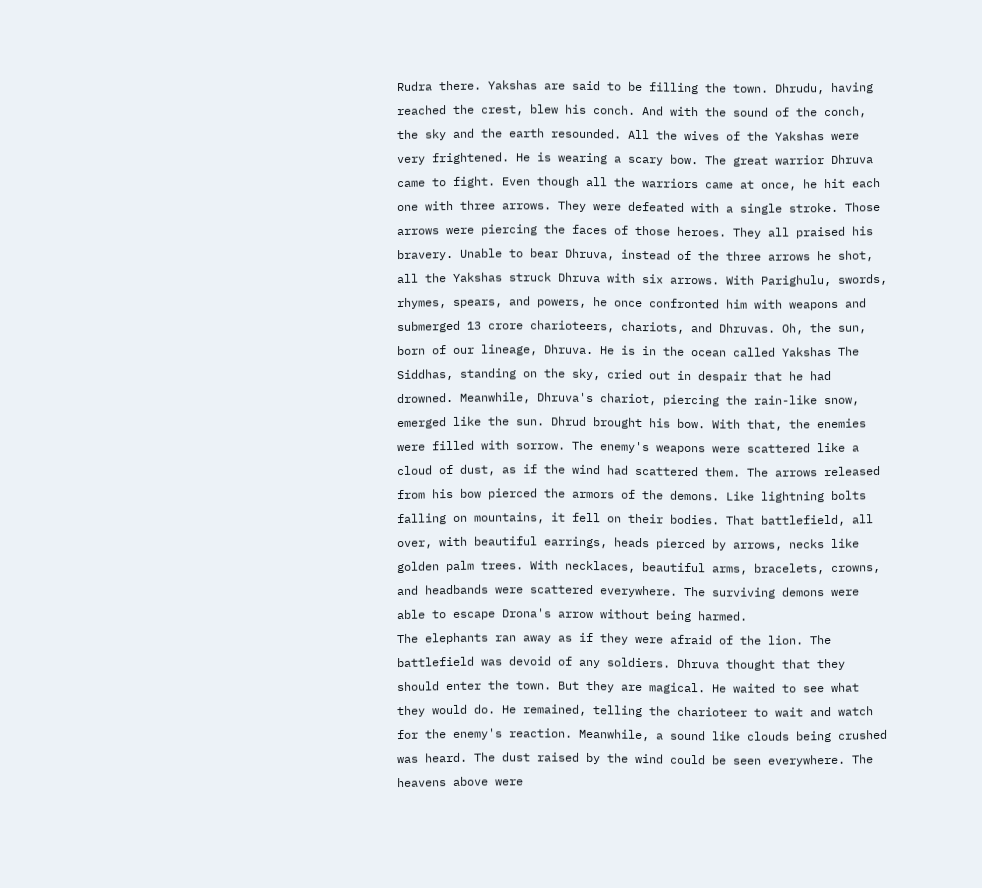Rudra there. Yakshas are said to be filling the town. Dhrudu, having reached the crest, blew his conch. And with the sound of the conch, the sky and the earth resounded. All the wives of the Yakshas were very frightened. He is wearing a scary bow. The great warrior Dhruva came to fight. Even though all the warriors came at once, he hit each one with three arrows. They were defeated with a single stroke. Those arrows were piercing the faces of those heroes. They all praised his bravery. Unable to bear Dhruva, instead of the three arrows he shot, all the Yakshas struck Dhruva with six arrows. With Parighulu, swords, rhymes, spears, and powers, he once confronted him with weapons and submerged 13 crore charioteers, chariots, and Dhruvas. Oh, the sun, born of our lineage, Dhruva. He is in the ocean called Yakshas The Siddhas, standing on the sky, cried out in despair that he had drowned. Meanwhile, Dhruva's chariot, piercing the rain-like snow, emerged like the sun. Dhrud brought his bow. With that, the enemies were filled with sorrow. The enemy's weapons were scattered like a cloud of dust, as if the wind had scattered them. The arrows released from his bow pierced the armors of the demons. Like lightning bolts falling on mountains, it fell on their bodies. That battlefield, all over, with beautiful earrings, heads pierced by arrows, necks like golden palm trees. With necklaces, beautiful arms, bracelets, crowns, and headbands were scattered everywhere. The surviving demons were able to escape Drona's arrow without being harmed.
The elephants ran away as if they were afraid of the lion. The battlefield was devoid of any soldiers. Dhruva thought that they should enter the town. But they are magical. He waited to see what they would do. He remained, telling the charioteer to wait and watch for the enemy's reaction. Meanwhile, a sound like clouds being crushed was heard. The dust raised by the wind could be seen everywhere. The heavens above were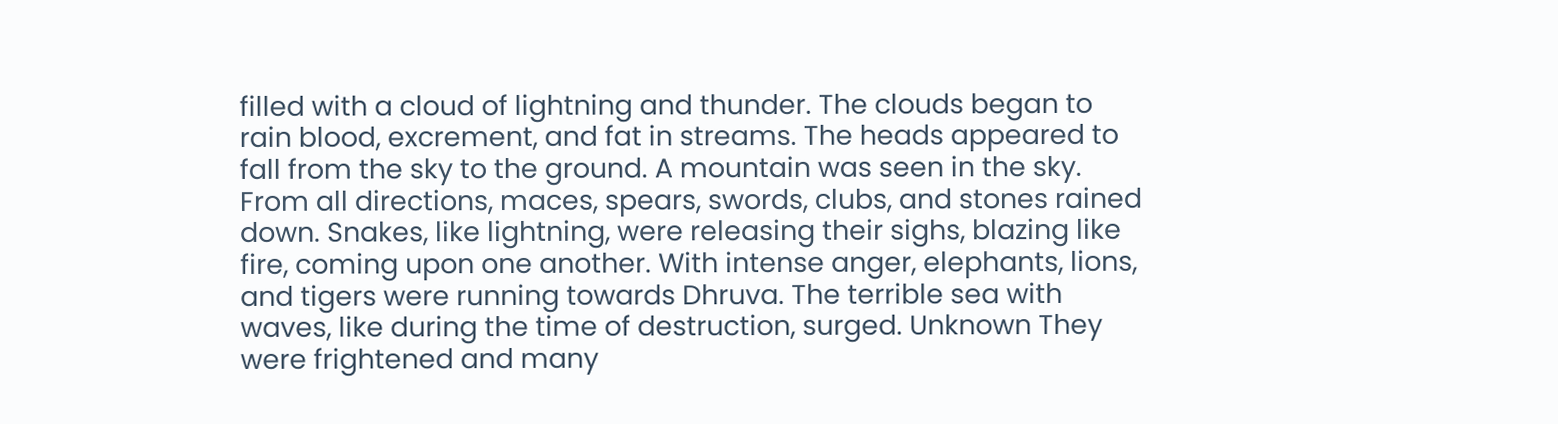filled with a cloud of lightning and thunder. The clouds began to rain blood, excrement, and fat in streams. The heads appeared to fall from the sky to the ground. A mountain was seen in the sky. From all directions, maces, spears, swords, clubs, and stones rained down. Snakes, like lightning, were releasing their sighs, blazing like fire, coming upon one another. With intense anger, elephants, lions, and tigers were running towards Dhruva. The terrible sea with waves, like during the time of destruction, surged. Unknown They were frightened and many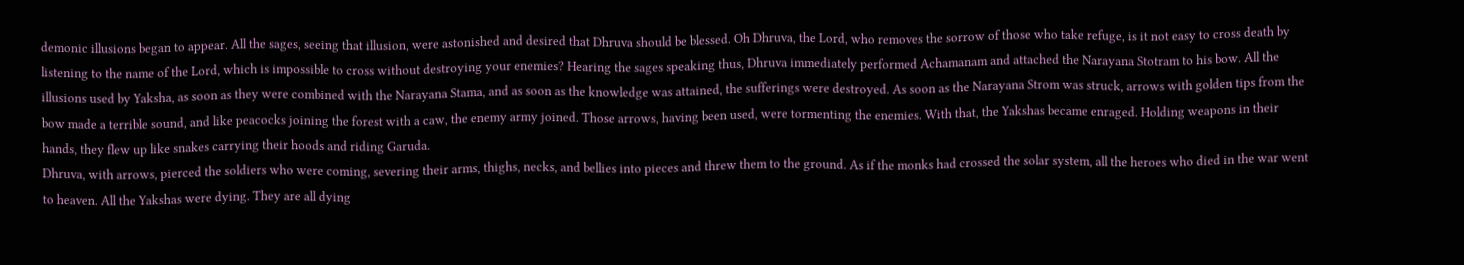demonic illusions began to appear. All the sages, seeing that illusion, were astonished and desired that Dhruva should be blessed. Oh Dhruva, the Lord, who removes the sorrow of those who take refuge, is it not easy to cross death by listening to the name of the Lord, which is impossible to cross without destroying your enemies? Hearing the sages speaking thus, Dhruva immediately performed Achamanam and attached the Narayana Stotram to his bow. All the illusions used by Yaksha, as soon as they were combined with the Narayana Stama, and as soon as the knowledge was attained, the sufferings were destroyed. As soon as the Narayana Strom was struck, arrows with golden tips from the bow made a terrible sound, and like peacocks joining the forest with a caw, the enemy army joined. Those arrows, having been used, were tormenting the enemies. With that, the Yakshas became enraged. Holding weapons in their hands, they flew up like snakes carrying their hoods and riding Garuda.
Dhruva, with arrows, pierced the soldiers who were coming, severing their arms, thighs, necks, and bellies into pieces and threw them to the ground. As if the monks had crossed the solar system, all the heroes who died in the war went to heaven. All the Yakshas were dying. They are all dying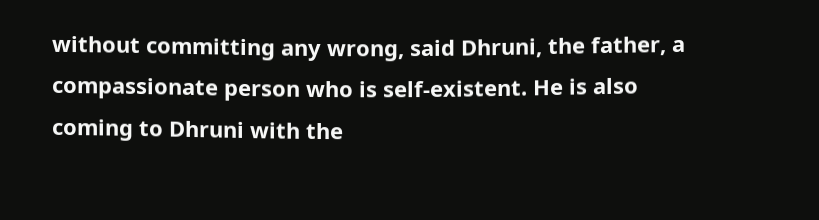without committing any wrong, said Dhruni, the father, a compassionate person who is self-existent. He is also coming to Dhruni with the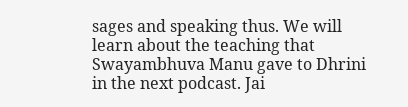sages and speaking thus. We will learn about the teaching that Swayambhuva Manu gave to Dhrini in the next podcast. Jai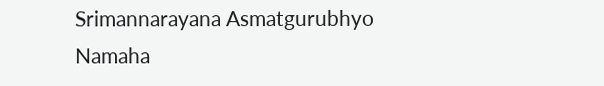Srimannarayana Asmatgurubhyo Namaha